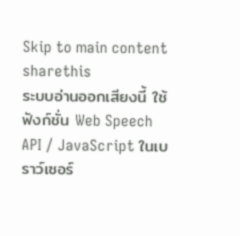Skip to main content
sharethis
ระบบอ่านออกเสียงนี้ ใช้ฟังก์ชั่น Web Speech API / JavaScript ในเบราว์เซอร์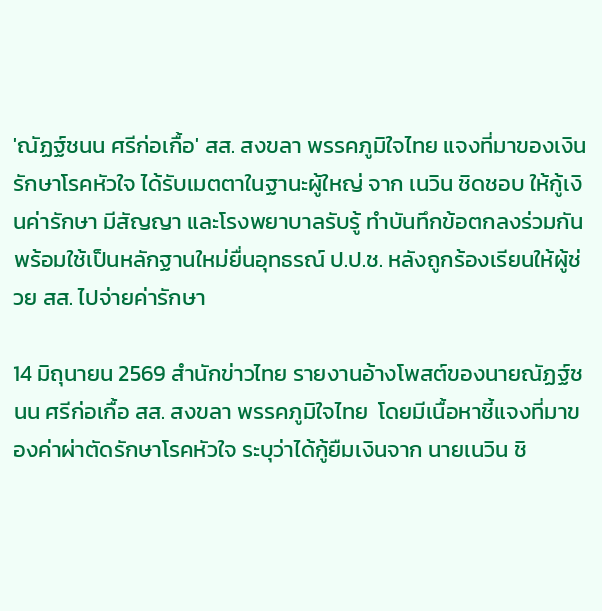'ณัฏฐ์ชนน ศรีก่อเกื้อ' สส. สงขลา พรรคภูมิใจไทย แจงที่มาของเงินรักษาโรคหัวใจ ได้รับเมตตาในฐานะผู้ใหญ่ จาก เนวิน ชิดชอบ ให้กู้เงินค่ารักษา มีสัญญา และโรงพยาบาลรับรู้ ทำบันทึกข้อตกลงร่วมกัน พร้อมใช้เป็นหลักฐานใหม่ยื่นอุทธรณ์ ป.ป.ช. หลังถูกร้องเรียนให้ผู้ช่วย สส. ไปจ่ายค่ารักษา

14 มิถุนายน 2569 สำนักข่าวไทย รายงานอ้างโพสต์ของนายณัฏฐ์ชนน ศรีก่อเกื้อ สส. สงขลา พรรคภูมิใจไทย  โดยมีเนื้อหาชี้แจงที่มาของค่าผ่าตัดรักษาโรคหัวใจ ระบุว่าได้กู้ยืมเงินจาก นายเนวิน ชิ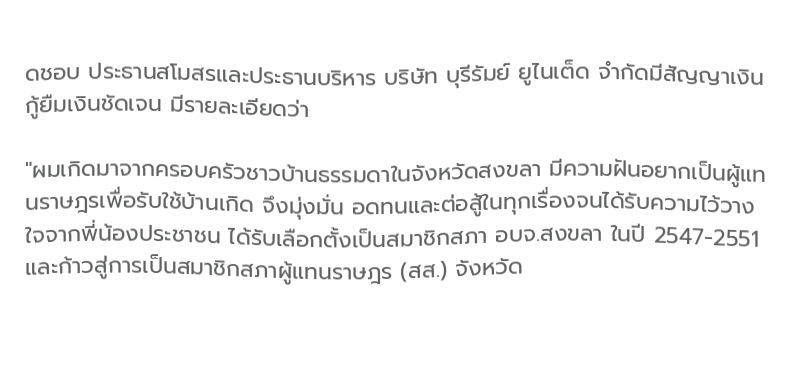ดชอบ ประธานสโมสรและประธานบริหาร บริษัท บุรีรัมย์ ยูไนเต็ด จำกัดมีสัญญาเงินกู้ยืมเงินชัดเจน มีรายละเอียดว่า

"ผมเกิดมาจากครอบครัวชาวบ้านธรรมดาในจังหวัดสงขลา มีความฝันอยากเป็นผู้แทนราษฎรเพื่อรับใช้บ้านเกิด จึงมุ่งมั่น อดทนและต่อสู้ในทุกเรื่องจนได้รับความไว้วางใจจากพี่น้องประชาชน ได้รับเลือกตั้งเป็นสมาชิกสภา อบจ.สงขลา ในปี 2547-2551 และก้าวสู่การเป็นสมาชิกสภาผู้แทนราษฎร (สส.) จังหวัด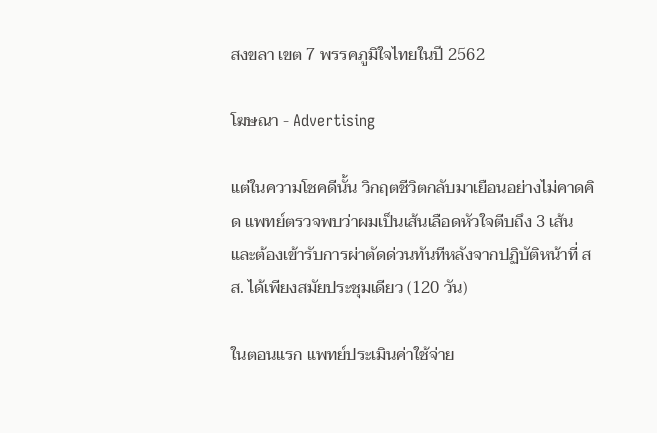สงขลา เขต 7 พรรคภูมิใจไทยในปี 2562

โฆษณา - Advertising

แต่ในความโชคดีนั้น วิกฤตชีวิตกลับมาเยือนอย่างไม่คาดคิด แพทย์ตรวจพบว่าผมเป็นเส้นเลือดหัวใจตีบถึง 3 เส้น และต้องเข้ารับการผ่าตัดด่วนทันทีหลังจากปฏิบัติหน้าที่ สส. ได้เพียงสมัยประชุมเดียว (120 วัน)

ในตอนแรก แพทย์ประเมินค่าใช้จ่าย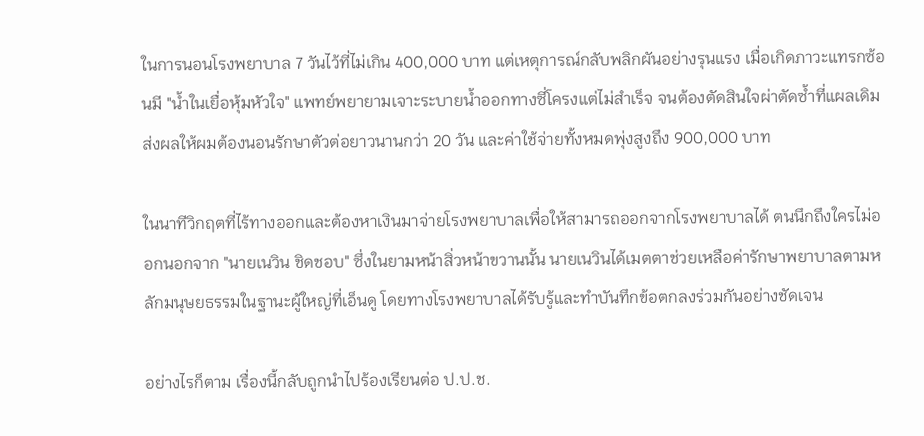ในการนอนโรงพยาบาล 7 วันไว้ที่ไม่เกิน 400,000 บาท แต่เหตุการณ์กลับพลิกผันอย่างรุนแรง เมื่อเกิดภาวะแทรกซ้อนมี "น้ำในเยื่อหุ้มหัวใจ" แพทย์พยายามเจาะระบายน้ำออกทางซี่โครงแต่ไม่สำเร็จ จนต้องตัดสินใจผ่าตัดซ้ำที่แผลเดิม ส่งผลให้ผมต้องนอนรักษาตัวต่อยาวนานกว่า 20 วัน และค่าใช้จ่ายทั้งหมดพุ่งสูงถึง 900,000 บาท

ในนาทีวิกฤตที่ไร้ทางออกและต้องหาเงินมาจ่ายโรงพยาบาลเพื่อให้สามารถออกจากโรงพยาบาลได้ ตนนึกถึงใครไม่ออกนอกจาก "นายเนวิน ชิดชอบ" ซึ่งในยามหน้าสิ่วหน้าขวานนั้น นายเนวินได้เมตตาช่วยเหลือค่ารักษาพยาบาลตามหลักมนุษยธรรมในฐานะผู้ใหญ่ที่เอ็นดู โดยทางโรงพยาบาลได้รับรู้และทำบันทึกข้อตกลงร่วมกันอย่างชัดเจน

อย่างไรก็ตาม เรื่องนี้กลับถูกนำไปร้องเรียนต่อ ป.ป.ช.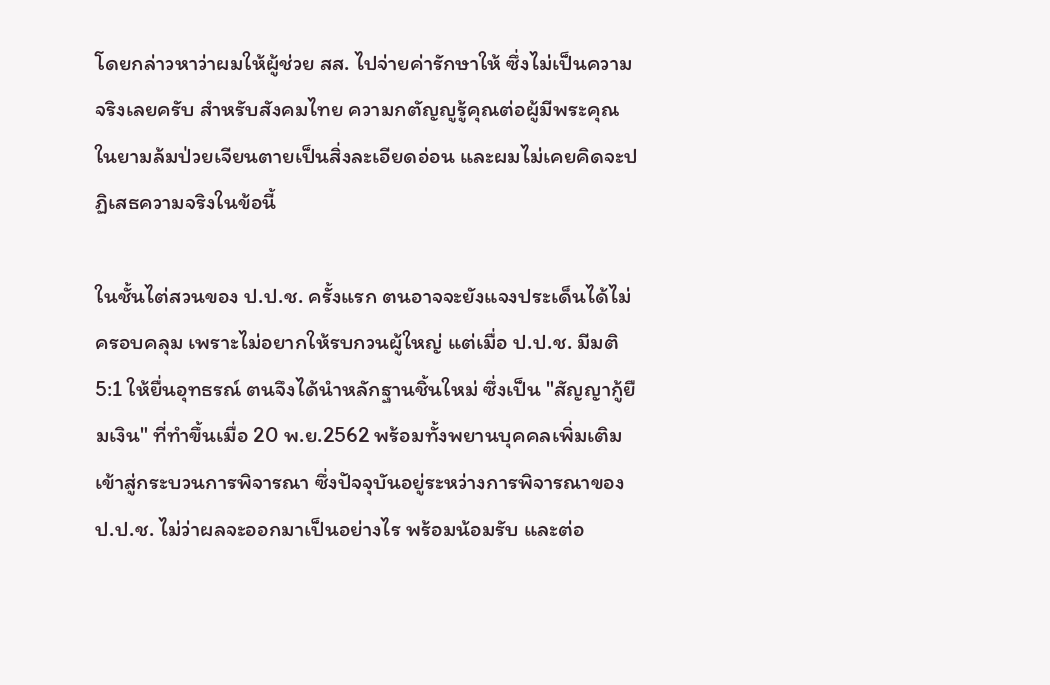โดยกล่าวหาว่าผมให้ผู้ช่วย สส. ไปจ่ายค่ารักษาให้ ซึ่งไม่เป็นความจริงเลยครับ สำหรับสังคมไทย ความกตัญญูรู้คุณต่อผู้มีพระคุณในยามล้มป่วยเจียนตายเป็นสิ่งละเอียดอ่อน และผมไม่เคยคิดจะปฏิเสธความจริงในข้อนี้

ในชั้นไต่สวนของ ป.ป.ช. ครั้งแรก ตนอาจจะยังแจงประเด็นได้ไม่ครอบคลุม เพราะไม่อยากให้รบกวนผู้ใหญ่ แต่เมื่อ ป.ป.ช. มีมติ 5:1 ให้ยื่นอุทธรณ์ ตนจึงได้นำหลักฐานชิ้นใหม่ ซึ่งเป็น "สัญญากู้ยืมเงิน" ที่ทำขึ้นเมื่อ 20 พ.ย.2562 พร้อมทั้งพยานบุคคลเพิ่มเติมเข้าสู่กระบวนการพิจารณา ซึ่งปัจจุบันอยู่ระหว่างการพิจารณาของ ป.ป.ช. ไม่ว่าผลจะออกมาเป็นอย่างไร พร้อมน้อมรับ และต่อ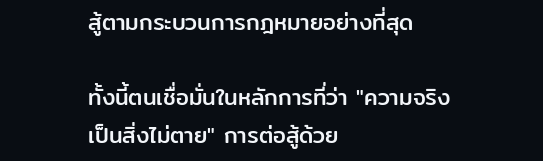สู้ตามกระบวนการกฎหมายอย่างที่สุด

ทั้งนี้ตนเชื่อมั่นในหลักการที่ว่า "ความจริงเป็นสิ่งไม่ตาย" การต่อสู้ด้วย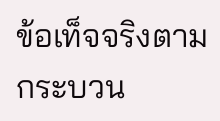ข้อเท็จจริงตามกระบวน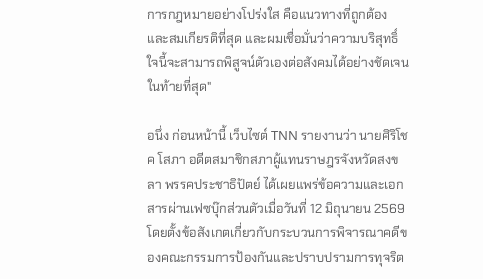การกฎหมายอย่างโปร่งใส คือแนวทางที่ถูกต้องและสมเกียรติที่สุด และผมเชื่อมั่นว่าความบริสุทธิ์ใจนี้จะสามารถพิสูจน์ตัวเองต่อสังคมได้อย่างชัดเจนในท้ายที่สุด"

อนึ่ง ก่อนหน้านี้ เว็บไซต์ TNN รายงานว่า นายศิริโชค โสภา อดีตสมาชิกสภาผู้แทนราษฎรจังหวัดสงขลา พรรคประชาธิปัตย์ ได้เผยแพร่ข้อความและเอกสารผ่านเฟซบุ๊กส่วนตัวเมื่อวันที่ 12 มิถุนายน 2569 โดยตั้งข้อสังเกตเกี่ยวกับกระบวนการพิจารณาคดีของคณะกรรมการป้องกันและปราบปรามการทุจริต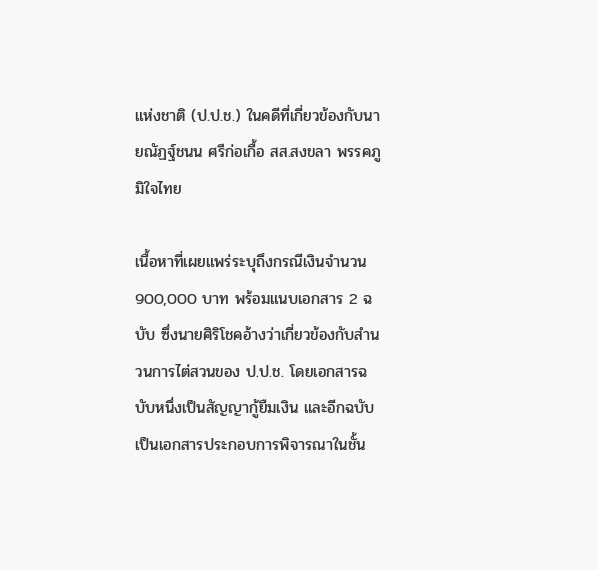แห่งชาติ (ป.ป.ช.) ในคดีที่เกี่ยวข้องกับนายณัฏฐ์ชนน ศรีก่อเกื้อ สส.สงขลา พรรคภูมิใจไทย

เนื้อหาที่เผยแพร่ระบุถึงกรณีเงินจำนวน 900,000 บาท พร้อมแนบเอกสาร 2 ฉบับ ซึ่งนายศิริโชคอ้างว่าเกี่ยวข้องกับสำนวนการไต่สวนของ ป.ป.ช. โดยเอกสารฉบับหนึ่งเป็นสัญญากู้ยืมเงิน และอีกฉบับเป็นเอกสารประกอบการพิจารณาในชั้น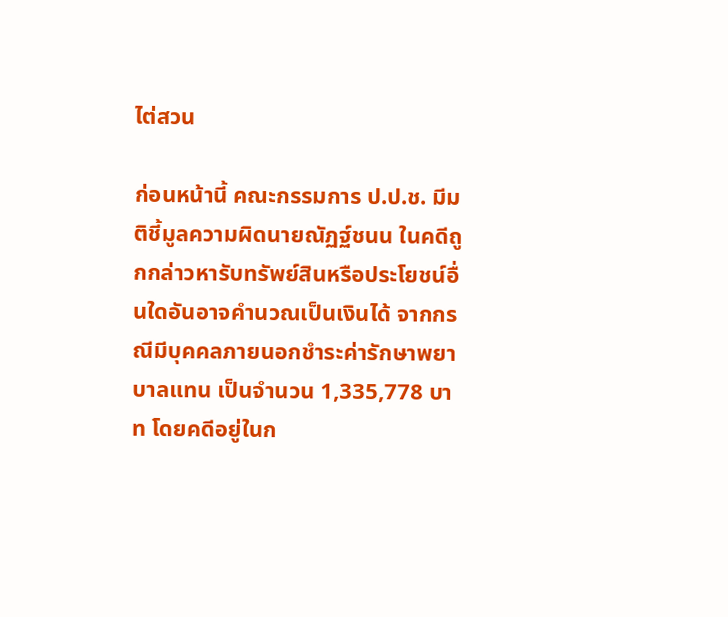ไต่สวน

ก่อนหน้านี้ คณะกรรมการ ป.ป.ช. มีมติชี้มูลความผิดนายณัฏฐ์ชนน ในคดีถูกกล่าวหารับทรัพย์สินหรือประโยชน์อื่นใดอันอาจคำนวณเป็นเงินได้ จากกรณีมีบุคคลภายนอกชำระค่ารักษาพยาบาลแทน เป็นจำนวน 1,335,778 บาท โดยคดีอยู่ในก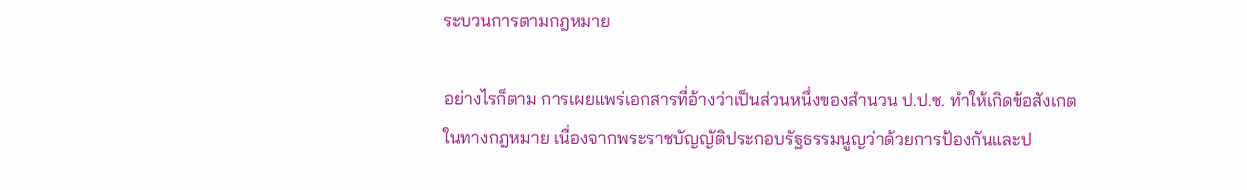ระบวนการตามกฎหมาย

อย่างไรก็ตาม การเผยแพร่เอกสารที่อ้างว่าเป็นส่วนหนึ่งของสำนวน ป.ป.ช. ทำให้เกิดข้อสังเกตในทางกฎหมาย เนื่องจากพระราชบัญญัติประกอบรัฐธรรมนูญว่าด้วยการป้องกันและป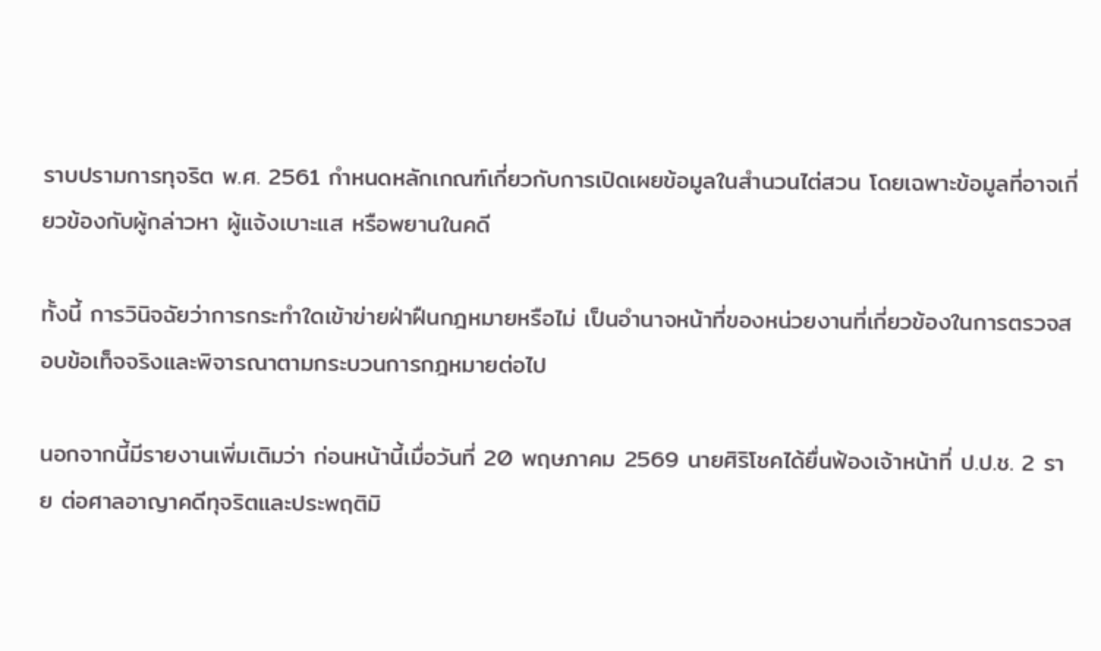ราบปรามการทุจริต พ.ศ. 2561 กำหนดหลักเกณฑ์เกี่ยวกับการเปิดเผยข้อมูลในสำนวนไต่สวน โดยเฉพาะข้อมูลที่อาจเกี่ยวข้องกับผู้กล่าวหา ผู้แจ้งเบาะแส หรือพยานในคดี

ทั้งนี้ การวินิจฉัยว่าการกระทำใดเข้าข่ายฝ่าฝืนกฎหมายหรือไม่ เป็นอำนาจหน้าที่ของหน่วยงานที่เกี่ยวข้องในการตรวจสอบข้อเท็จจริงและพิจารณาตามกระบวนการกฎหมายต่อไป

นอกจากนี้มีรายงานเพิ่มเติมว่า ก่อนหน้านี้เมื่อวันที่ 20 พฤษภาคม 2569 นายศิริโชคได้ยื่นฟ้องเจ้าหน้าที่ ป.ป.ช. 2 ราย ต่อศาลอาญาคดีทุจริตและประพฤติมิ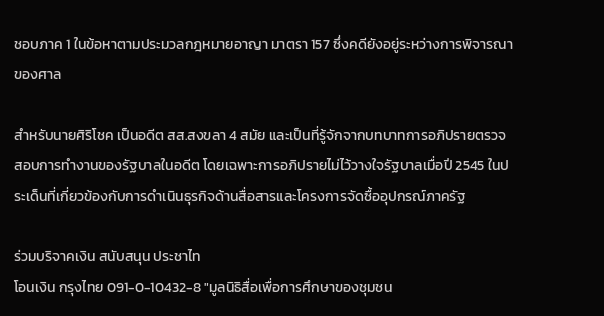ชอบภาค 1 ในข้อหาตามประมวลกฎหมายอาญา มาตรา 157 ซึ่งคดียังอยู่ระหว่างการพิจารณาของศาล

สำหรับนายศิริโชค เป็นอดีต สส.สงขลา 4 สมัย และเป็นที่รู้จักจากบทบาทการอภิปรายตรวจสอบการทำงานของรัฐบาลในอดีต โดยเฉพาะการอภิปรายไม่ไว้วางใจรัฐบาลเมื่อปี 2545 ในประเด็นที่เกี่ยวข้องกับการดำเนินธุรกิจด้านสื่อสารและโครงการจัดซื้ออุปกรณ์ภาครัฐ

ร่วมบริจาคเงิน สนับสนุน ประชาไท
โอนเงิน กรุงไทย 091-0-10432-8 "มูลนิธิสื่อเพื่อการศึกษาของชุมชน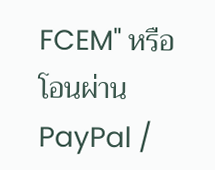FCEM" หรือ โอนผ่าน PayPal /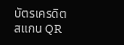บัตรเครดิต
สแกน QR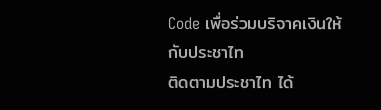Code เพื่อร่วมบริจาคเงินให้กับประชาไท
ติดตามประชาไท ได้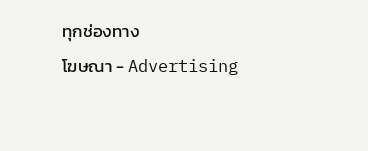ทุกช่องทาง
โฆษณา - Advertising